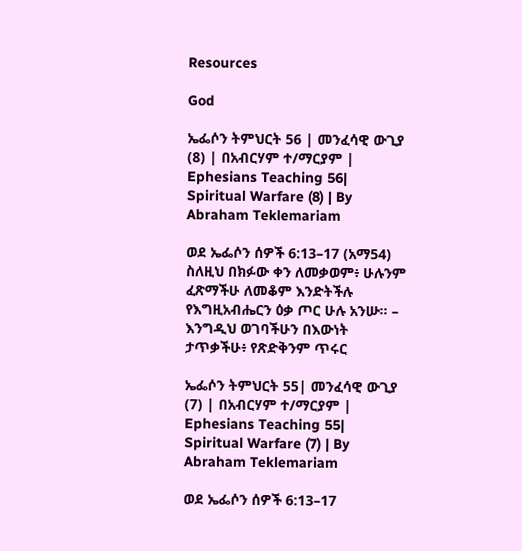Resources

God

ኤፌሶን ትምህርት 56 | መንፈሳዊ ውጊያ (8) | በአብርሃም ተ/ማርያም | Ephesians Teaching 56| Spiritual Warfare (8) | By Abraham Teklemariam

ወደ ኤፌሶን ሰዎች 6:13–17 (አማ54) ስለዚህ በክፉው ቀን ለመቃወም፥ ሁሉንም ፈጽማችሁ ለመቆም እንድትችሉ የእግዚአብሔርን ዕቃ ጦር ሁሉ አንሡ። – እንግዲህ ወገባችሁን በእውነት ታጥቃችሁ፥ የጽድቅንም ጥሩር

ኤፌሶን ትምህርት 55| መንፈሳዊ ውጊያ (7) | በአብርሃም ተ/ማርያም | Ephesians Teaching 55| Spiritual Warfare (7) | By Abraham Teklemariam

ወደ ኤፌሶን ሰዎች 6:13–17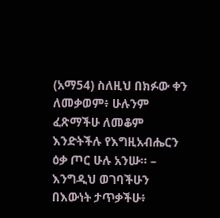(አማ54) ስለዚህ በክፉው ቀን ለመቃወም፥ ሁሉንም ፈጽማችሁ ለመቆም እንድትችሉ የእግዚአብሔርን ዕቃ ጦር ሁሉ አንሡ። – እንግዲህ ወገባችሁን በእውነት ታጥቃችሁ፥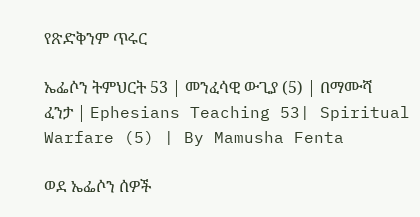የጽድቅንም ጥሩር

ኤፌሶን ትምህርት 53 | መንፈሳዊ ውጊያ (5) | በማሙሻ ፈንታ | Ephesians Teaching 53| Spiritual Warfare (5) | By Mamusha Fenta

ወደ ኤፌሶን ሰዎች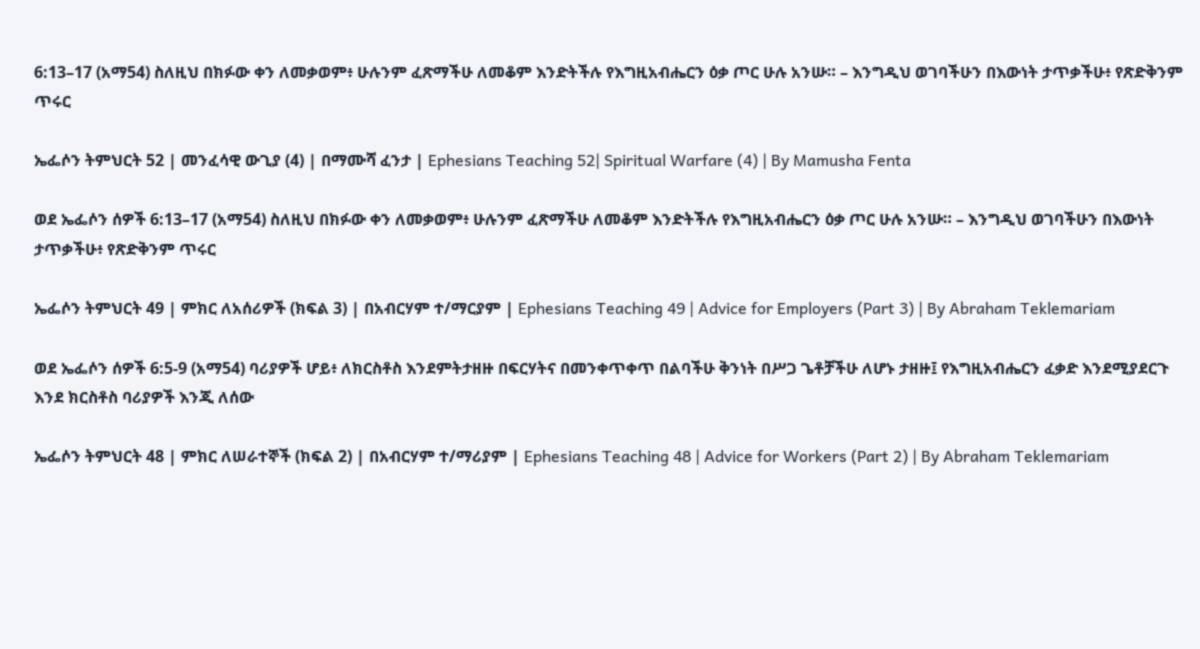6:13–17 (አማ54) ስለዚህ በክፉው ቀን ለመቃወም፥ ሁሉንም ፈጽማችሁ ለመቆም እንድትችሉ የእግዚአብሔርን ዕቃ ጦር ሁሉ አንሡ። – እንግዲህ ወገባችሁን በእውነት ታጥቃችሁ፥ የጽድቅንም ጥሩር

ኤፌሶን ትምህርት 52 | መንፈሳዊ ውጊያ (4) | በማሙሻ ፈንታ | Ephesians Teaching 52| Spiritual Warfare (4) | By Mamusha Fenta

ወደ ኤፌሶን ሰዎች 6:13–17 (አማ54) ስለዚህ በክፉው ቀን ለመቃወም፥ ሁሉንም ፈጽማችሁ ለመቆም እንድትችሉ የእግዚአብሔርን ዕቃ ጦር ሁሉ አንሡ። – እንግዲህ ወገባችሁን በእውነት ታጥቃችሁ፥ የጽድቅንም ጥሩር

ኤፌሶን ትምህርት 49 | ምክር ለአሰሪዎች (ክፍል 3) | በአብርሃም ተ/ማርያም | Ephesians Teaching 49 | Advice for Employers (Part 3) | By Abraham Teklemariam

ወደ ኤፌሶን ሰዎች 6:5-9 (አማ54) ባሪያዎች ሆይ፥ ለክርስቶስ እንደምትታዘዙ በፍርሃትና በመንቀጥቀጥ በልባችሁ ቅንነት በሥጋ ጌቶቻችሁ ለሆኑ ታዘዙ፤ የእግዚአብሔርን ፈቃድ እንደሚያደርጉ እንደ ክርስቶስ ባሪያዎች እንጂ ለሰው

ኤፌሶን ትምህርት 48 | ምክር ለሠራተኞች (ክፍል 2) | በአብርሃም ተ/ማሪያም | Ephesians Teaching 48 | Advice for Workers (Part 2) | By Abraham Teklemariam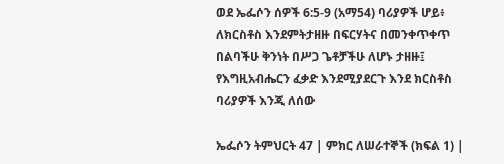ወደ ኤፌሶን ሰዎች 6:5-9 (አማ54) ባሪያዎች ሆይ፥ ለክርስቶስ እንደምትታዘዙ በፍርሃትና በመንቀጥቀጥ በልባችሁ ቅንነት በሥጋ ጌቶቻችሁ ለሆኑ ታዘዙ፤ የእግዚአብሔርን ፈቃድ እንደሚያደርጉ እንደ ክርስቶስ ባሪያዎች እንጂ ለሰው

ኤፌሶን ትምህርት 47 | ምክር ለሠራተኞች (ክፍል 1) |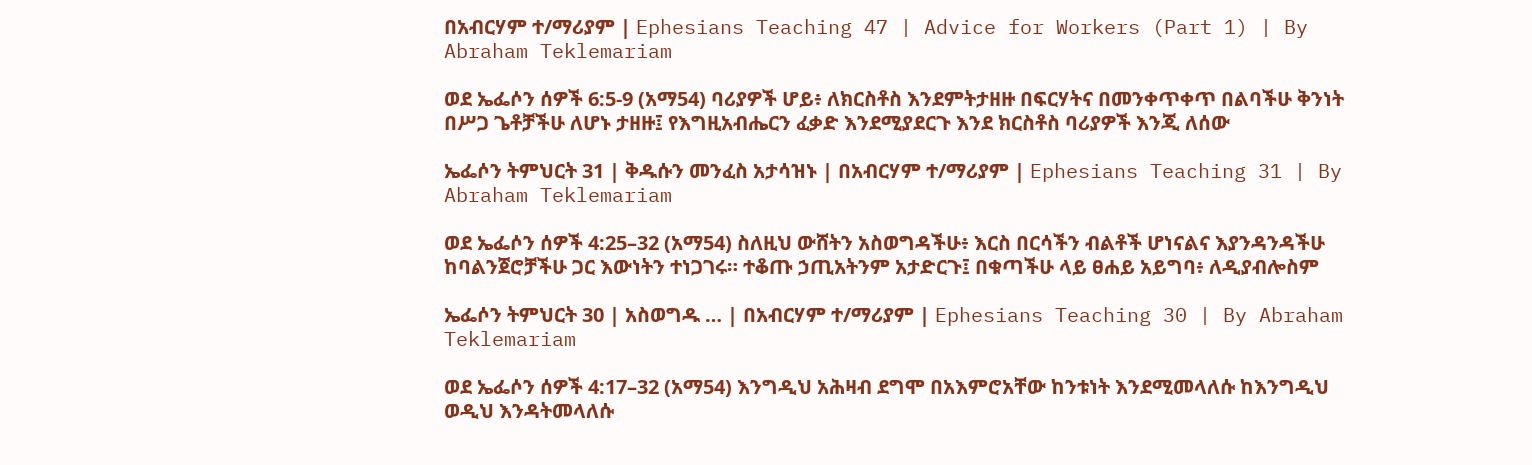በአብርሃም ተ/ማሪያም | Ephesians Teaching 47 | Advice for Workers (Part 1) | By Abraham Teklemariam

ወደ ኤፌሶን ሰዎች 6:5-9 (አማ54) ባሪያዎች ሆይ፥ ለክርስቶስ እንደምትታዘዙ በፍርሃትና በመንቀጥቀጥ በልባችሁ ቅንነት በሥጋ ጌቶቻችሁ ለሆኑ ታዘዙ፤ የእግዚአብሔርን ፈቃድ እንደሚያደርጉ እንደ ክርስቶስ ባሪያዎች እንጂ ለሰው

ኤፌሶን ትምህርት 31 | ቅዱሱን መንፈስ አታሳዝኑ | በአብርሃም ተ/ማሪያም | Ephesians Teaching 31 | By Abraham Teklemariam

ወደ ኤፌሶን ሰዎች 4:25–32 (አማ54) ስለዚህ ውሸትን አስወግዳችሁ፥ እርስ በርሳችን ብልቶች ሆነናልና እያንዳንዳችሁ ከባልንጀሮቻችሁ ጋር እውነትን ተነጋገሩ። ተቆጡ ኃጢአትንም አታድርጉ፤ በቁጣችሁ ላይ ፀሐይ አይግባ፥ ለዲያብሎስም

ኤፌሶን ትምህርት 30 | አስወግዱ … | በአብርሃም ተ/ማሪያም | Ephesians Teaching 30 | By Abraham Teklemariam

ወደ ኤፌሶን ሰዎች 4:17–32 (አማ54) እንግዲህ አሕዛብ ደግሞ በአእምሮአቸው ከንቱነት እንደሚመላለሱ ከእንግዲህ ወዲህ እንዳትመላለሱ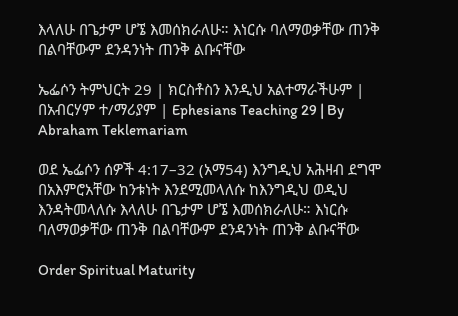እላለሁ በጌታም ሆኜ እመሰክራለሁ። እነርሱ ባለማወቃቸው ጠንቅ በልባቸውም ደንዳንነት ጠንቅ ልቡናቸው

ኤፌሶን ትምህርት 29 | ክርስቶስን እንዲህ አልተማራችሁም | በአብርሃም ተ/ማሪያም | Ephesians Teaching 29 | By Abraham Teklemariam

ወደ ኤፌሶን ሰዎች 4:17–32 (አማ54) እንግዲህ አሕዛብ ደግሞ በአእምሮአቸው ከንቱነት እንደሚመላለሱ ከእንግዲህ ወዲህ እንዳትመላለሱ እላለሁ በጌታም ሆኜ እመሰክራለሁ። እነርሱ ባለማወቃቸው ጠንቅ በልባቸውም ደንዳንነት ጠንቅ ልቡናቸው

Order Spiritual Maturity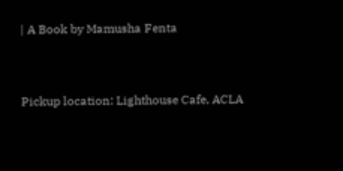| A Book by Mamusha Fenta


Pickup location: Lighthouse Cafe, ACLA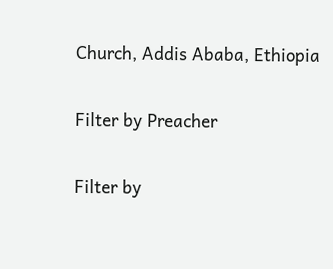Church, Addis Ababa, Ethiopia

Filter by Preacher

Filter by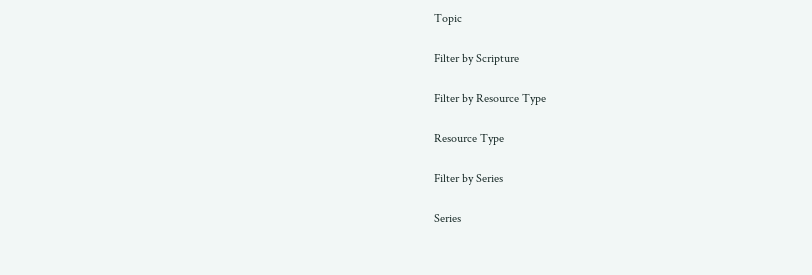Topic

Filter by Scripture

Filter by Resource Type

Resource Type

Filter by Series

Series